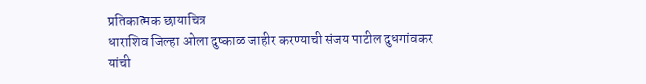प्रतिकात्मक छायाचित्र
धाराशिव जिल्हा ओला दुष्काळ जाहीर करण्याची संजय पाटील दुधगांवकर यांची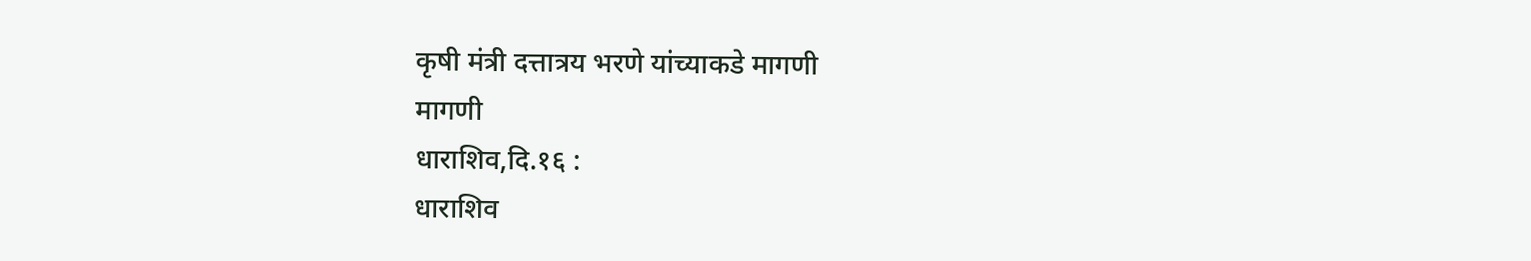कृषी मंत्री दत्तात्रय भरणे यांच्याकडे मागणी
मागणी
धाराशिव,दि.१६ :
धाराशिव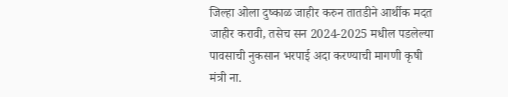जिल्हा ओला दुष्काळ जाहीर करुन तातडीने आर्थीक मदत जाहीर करावी, तसेच सन 2024-2025 मधील पडलेल्या पावसाची नुकसान भरपाई अदा करण्याची मागणी कृषी मंत्री ना.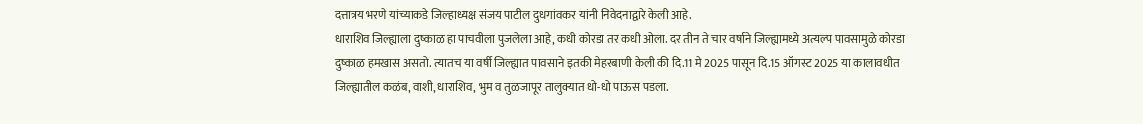दत्तात्रय भरणे यांच्याकडे जिल्हाध्यक्ष संजय पाटील दुधगांवकर यांनी निवेदनाद्वारे केली आहे.
धाराशिव जिल्ह्याला दुष्काळ हा पाचवीला पुजलेला आहे, कधी कोरडा तर कधी ओला. दर तीन ते चार वर्षाने जिल्ह्यामध्ये अत्यल्प पावसामुळे कोरडा दुष्काळ हमखास असतो. त्यातच या वर्षी जिल्ह्यात पावसाने इतकी मेहरबाणी केली की दि.11 मे 2025 पासून दि.15 ऑगस्ट 2025 या कालावधीत जिल्ह्यातील कळंब, वाशी, धाराशिव, भुम व तुळजापूर तालुक्यात धो-धो पाऊस पडला.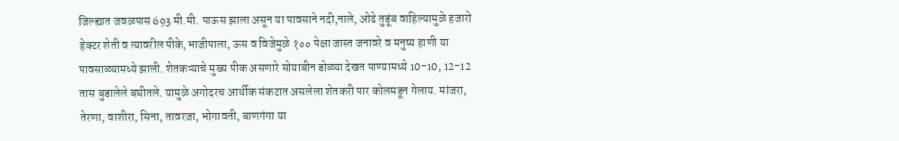जिल्ह्यात जवळपास 693 मी.मी. पाऊस झाला असून या पावसाने नदी,नाले, ओढे तुडूंब वाहिल्यामुळे हजारो हेक्टर शेती व त्यावरील पीके,भाजीपाला, ऊस व विजेमुळे १०० पेक्षा जास्त जनावरे व मनुष्य हाणी या पावसाळ्यामध्ये झाली. शेतकऱ्याचे मुख्य पीक असणारे सोयाबीन डोळ्या देखत पाण्यामध्ये 10-10, 12-12 तास बुडालेले बघीतले. यामुळे अगोदरच आर्थीक संकटात असलेला शेतकरी पार कोलमडून गेलाय. मांजरा, तेरणा, वाशीरा, सिना, तावरजा, भोगावती, बाणगंगा या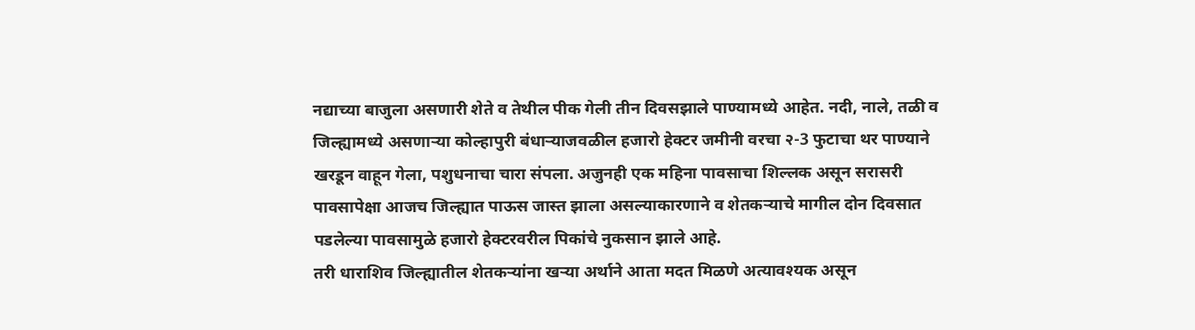नद्याच्या बाजुला असणारी शेते व तेथील पीक गेली तीन दिवसझाले पाण्यामध्ये आहेत. नदी, नाले, तळी व जिल्ह्यामध्ये असणाऱ्या कोल्हापुरी बंधाऱ्याजवळील हजारो हेक्टर जमीनी वरचा २-3 फुटाचा थर पाण्याने खरडून वाहून गेला, पशुधनाचा चारा संपला. अजुनही एक महिना पावसाचा शिल्लक असून सरासरी पावसापेक्षा आजच जिल्ह्यात पाऊस जास्त झाला असल्याकारणाने व शेतकऱ्याचे मागील दोन दिवसात पडलेल्या पावसामुळे हजारो हेक्टरवरील पिकांचे नुकसान झाले आहे.
तरी धाराशिव जिल्ह्यातील शेतकऱ्यांना खऱ्या अर्थाने आता मदत मिळणे अत्यावश्यक असून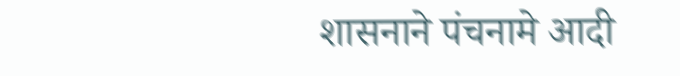शासनाने पंचनामे आदी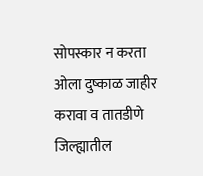सोपस्कार न करता ओला दुष्काळ जाहीर करावा व तातडीणे जिल्ह्यातील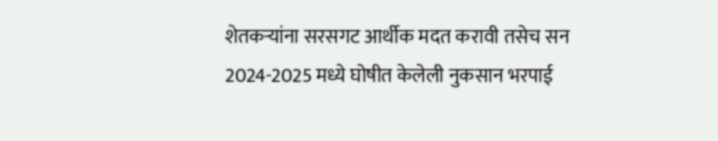शेतकऱ्यांना सरसगट आर्थीक मदत करावी तसेच सन 2024-2025 मध्ये घोषीत केलेली नुकसान भरपाई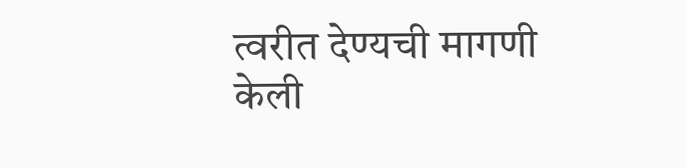त्वरीत देण्यची मागणी केली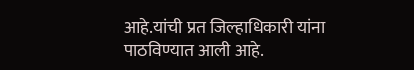आहे.यांची प्रत जिल्हाधिकारी यांना पाठविण्यात आली आहे.